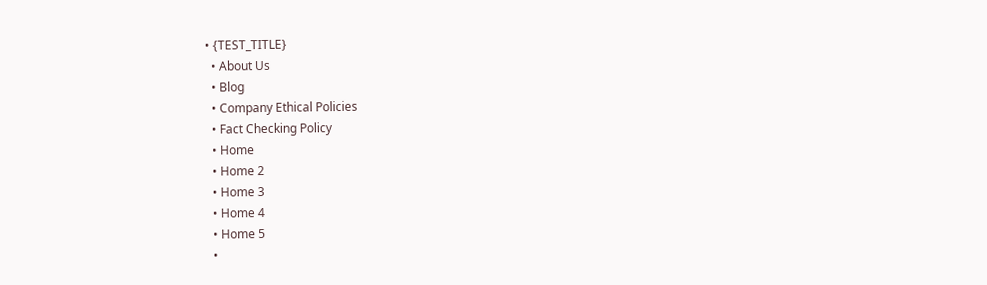• {TEST_TITLE}
  • About Us
  • Blog
  • Company Ethical Policies
  • Fact Checking Policy
  • Home
  • Home 2
  • Home 3
  • Home 4
  • Home 5
  •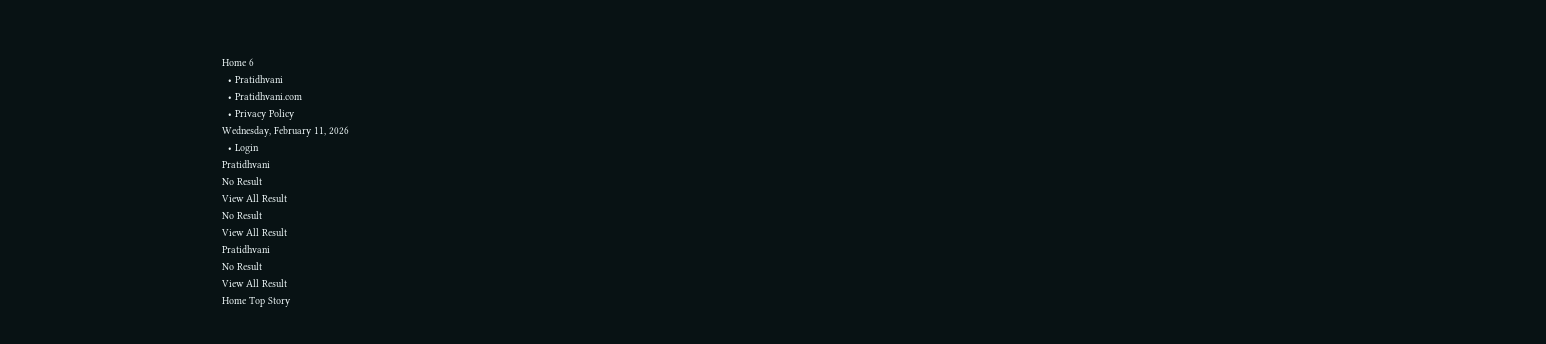Home 6
  • Pratidhvani
  • Pratidhvani.com
  • Privacy Policy
Wednesday, February 11, 2026
  • Login
Pratidhvani
No Result
View All Result
No Result
View All Result
Pratidhvani
No Result
View All Result
Home Top Story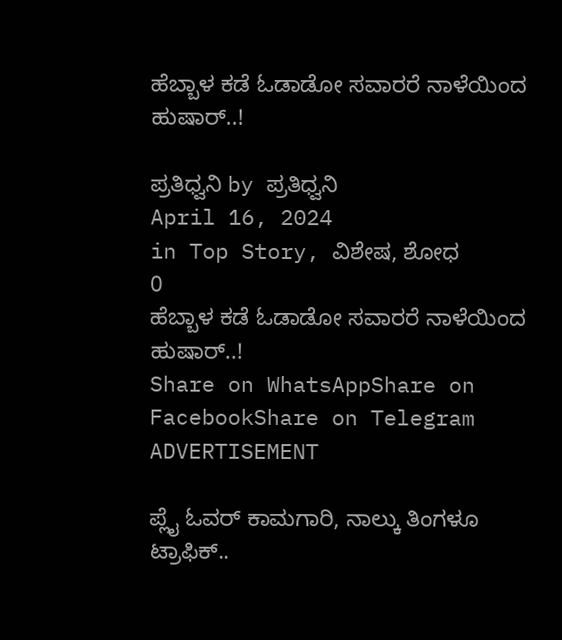ಹೆಬ್ಬಾಳ ಕಡೆ ಓಡಾಡೋ ಸವಾರರೆ ನಾಳೆಯಿಂದ ಹುಷಾರ್..!

ಪ್ರತಿಧ್ವನಿ by ಪ್ರತಿಧ್ವನಿ
April 16, 2024
in Top Story, ವಿಶೇಷ, ಶೋಧ
0
ಹೆಬ್ಬಾಳ ಕಡೆ ಓಡಾಡೋ ಸವಾರರೆ ನಾಳೆಯಿಂದ ಹುಷಾರ್..!
Share on WhatsAppShare on FacebookShare on Telegram
ADVERTISEMENT

ಪ್ಲೈ ಓವರ್ ಕಾಮಗಾರಿ, ನಾಲ್ಕು ತಿಂಗಳೂ ಟ್ರಾಫಿಕ್..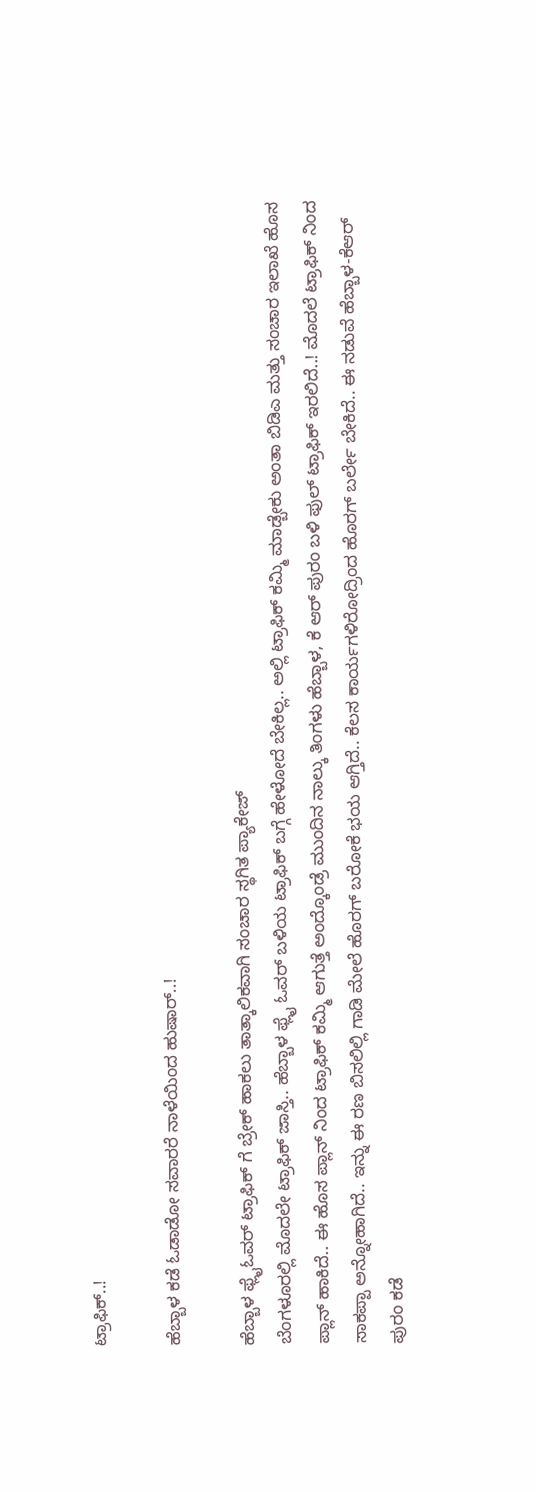ಟ್ರಾಫಿಕ್..!

ಹೆಬ್ಬಾಳ ಕಡೆ ಓಡಾಡೋ ಸವಾರರೆ ನಾಳೆಯಿಂದ ಹುಷಾರ್..!

ಹೆಬ್ಬಾಳ ಫ್ಲೈಓವರ್ ಟ್ರಾಫಿಕ್ ಗೆ ಬ್ರೇಕ್ ಹಾಕಲು ತಾತ್ಕಾಲಿಕವಾಗಿ ಸಂಚಾರ ಸ್ಥಗಿತ ಪ್ಯಾಕೇಜ್
ಬೆಂಗಳೂರಲ್ಲಿ‌ ಮೊದಲೇ ಟ್ರಾಫಿಕ್ ಜಾಸ್ತಿ.. ಹೆಬ್ಬಾಳ ಫ್ಲೈ ಓವರ್ ಬಳಿಯ ಟ್ರಾಫಿಕ್ ಬಗ್ಗೆ ಹೇಳೋದೆ ಬೇಕಿಲ್ಲ.. ಅಲ್ಲಿ ಟ್ರಾಫಿಕ್ ಕಮ್ಮಿ ಮಾಡ್ಬೇಕು ಅಂತಾ ಬಿಡಿಎ ಮತ್ತು ಸಂಚಾರ ಇಲಾಖೆ ಹೊಸ ಪ್ಲಾನ್ ಹಾಕಿದೆ.. ಈ ಹೊಸ ಪ್ಲಾನ್ ನಿಂದ ಟ್ರಾಫಿಕ್ ಕಮ್ಮಿ ಆಗುತ್ತೆ ಅಂದ್ಕೊಂಡ್ರೆ ಮುಂದಿನ ನಾಲ್ಕು ತಿಂಗಳು ಹೆಬ್ಬಾಳ, ಕೆ ಆರ್ ಪುರಂ ಬಳಿ ಫುಲ್ ಟ್ರಾಫಿಕ್ ಇರಲಿದೆ..! ಮೊದಲೆ ಟ್ರಾಫಿಕ್ ನಿಂದ ಸಾಕಪ್ಪಾ ಅನ್ನೋಹಾಗಿದೆ.. ಇನ್ನು ಈ ರಣ ಬಿಸಲಿಲ್ಲಿ ಗಾಡಿ ಮೇಲೆ ಹೊರಗ್ ಬರೋಕೆ ಭಯ ಆಗ್ತಿದೆ.. ಕೆಲಸ ಕಾರ್ಯಗಳಿರೋದ್ರಿಂದ ಹೊರಗ್ ಬರ್ಲೇ ಬೇಕಿದೆ.. ಈ ನಡುವೆ ಹೆಬ್ಬಾಳ-ಕೆಆರ್ ಪುರಂ ಕಡೆ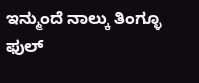ಇನ್ಮುಂದೆ ನಾಲ್ಕು ತಿಂಗ್ಳೂ ಫುಲ್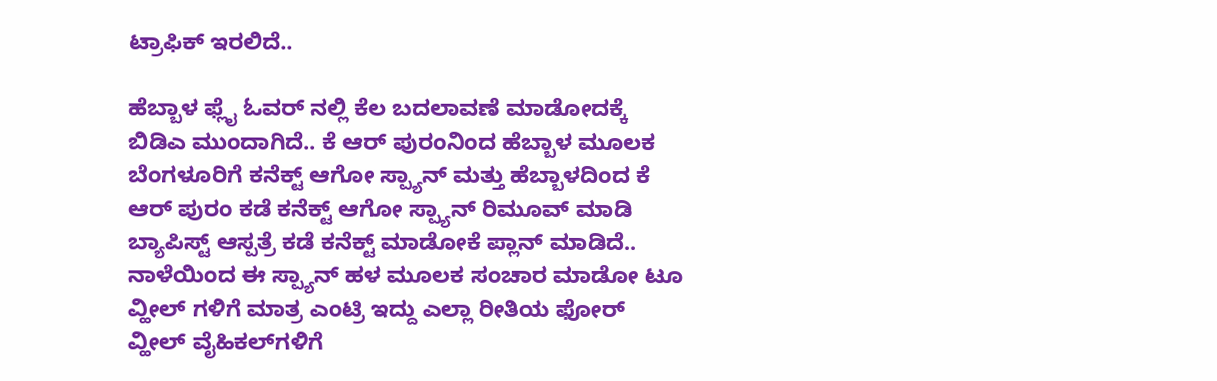ಟ್ರಾಫಿಕ್ ಇರಲಿದೆ..

ಹೆಬ್ಬಾಳ ಫ್ಲೈ ಓವರ್ ನಲ್ಲಿ ಕೆಲ ಬದಲಾವಣೆ ಮಾಡೋದಕ್ಕೆ ಬಿಡಿಎ ಮುಂದಾಗಿದೆ.. ಕೆ ಆರ್ ಪುರಂನಿಂದ ಹೆಬ್ಬಾಳ ಮೂಲಕ ಬೆಂಗಳೂರಿಗೆ ಕನೆಕ್ಟ್ ಆಗೋ ಸ್ಪ್ಯಾನ್ ಮತ್ತು ಹೆಬ್ಬಾಳದಿಂದ ಕೆ ಆರ್ ಪುರಂ ಕಡೆ ಕನೆಕ್ಟ್ ಆಗೋ ಸ್ಪ್ಯಾನ್ ರಿಮೂವ್ ಮಾಡಿ ಬ್ಯಾಪಿಸ್ಟ್ ಆಸ್ಪತ್ರೆ ಕಡೆ ಕನೆಕ್ಟ್ ಮಾಡೋಕೆ ಪ್ಲಾನ್ ಮಾಡಿದೆ.. ನಾಳೆಯಿಂದ ಈ ಸ್ಪ್ಯಾನ್ ಹಳ ಮೂಲಕ ಸಂಚಾರ ಮಾಡೋ ಟೂ ವ್ಹೀಲ್ ಗಳಿಗೆ ಮಾತ್ರ ಎಂಟ್ರಿ ಇದ್ದು ಎಲ್ಲಾ ರೀತಿಯ ಫೋರ್ ವ್ಹೀಲ್ ವೈಹಿಕಲ್‌ಗಳಿಗೆ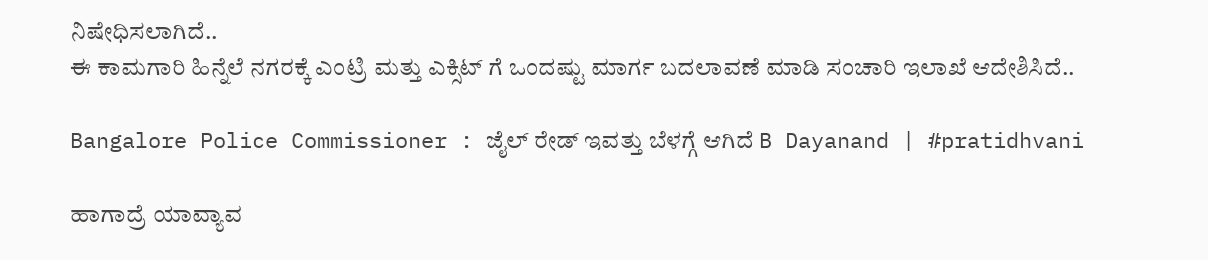ನಿಷೇಧಿಸಲಾಗಿದೆ..
ಈ ಕಾಮಗಾರಿ ಹಿನ್ನೆಲೆ ನಗರಕ್ಕೆ ಎಂಟ್ರಿ ಮತ್ತು ಎಕ್ಸಿಟ್ ಗೆ ಒಂದಷ್ಟು ಮಾರ್ಗ ಬದಲಾವಣೆ ಮಾಡಿ ಸಂಚಾರಿ ಇಲಾಖೆ ಆದೇಶಿಸಿದೆ..

Bangalore Police Commissioner : ಜೈಲ್‌ ರೇಡ್‌ ಇವತ್ತು ಬೆಳಗ್ಗೆ ಆಗಿದೆ B Dayanand | #pratidhvani

ಹಾಗಾದ್ರೆ ಯಾವ್ಯಾವ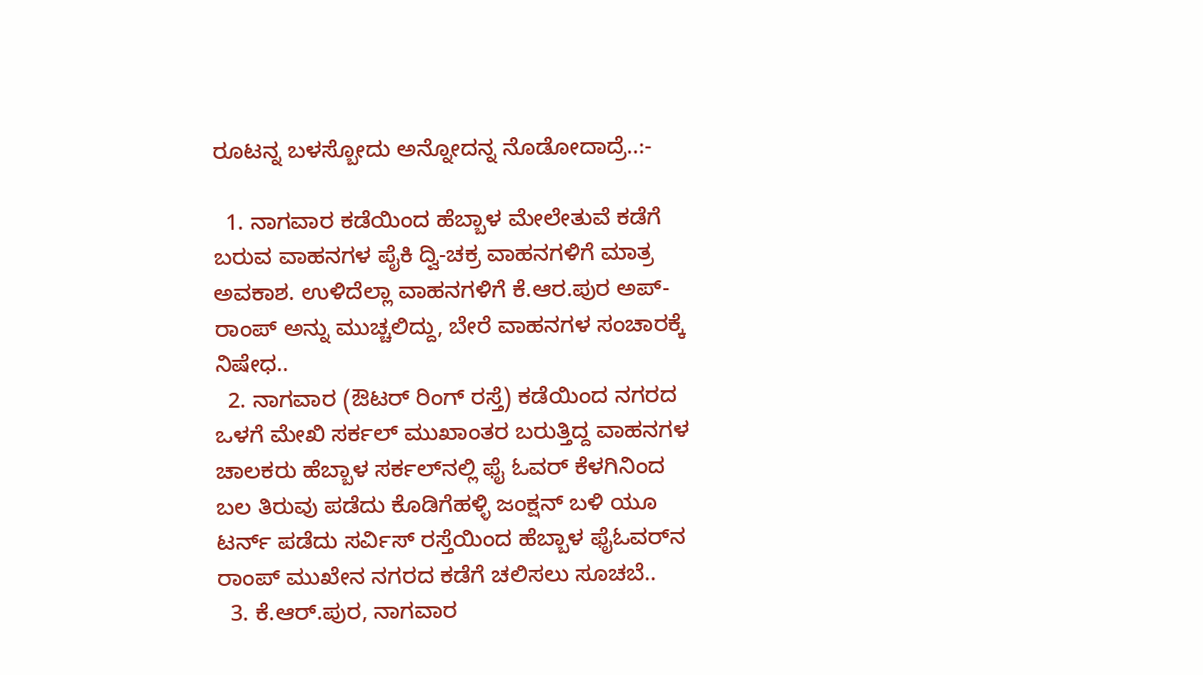ರೂಟನ್ನ ಬಳಸ್ಬೋದು ಅನ್ನೋದನ್ನ ನೊಡೋದಾದ್ರೆ..:-

  1. ನಾಗವಾರ ಕಡೆಯಿಂದ ಹೆಬ್ಬಾಳ ಮೇಲೇತುವೆ ಕಡೆಗೆ ಬರುವ ವಾಹನಗಳ ಪೈಕಿ ದ್ವಿ-ಚಕ್ರ ವಾಹನಗಳಿಗೆ ಮಾತ್ರ ಅವಕಾಶ. ಉಳಿದೆಲ್ಲಾ ವಾಹನಗಳಿಗೆ ಕೆ.ಆರ.ಪುರ ಅಪ್-ರಾಂಪ್‌ ಅನ್ನು ಮುಚ್ಚಲಿದ್ದು, ಬೇರೆ ವಾಹನಗಳ ಸಂಚಾರಕ್ಕೆ ನಿಷೇಧ..
  2. ನಾಗವಾರ (ಔಟರ್ ರಿಂಗ್ ರಸ್ತೆ) ಕಡೆಯಿಂದ ನಗರದ ಒಳಗೆ ಮೇಖಿ ಸರ್ಕಲ್ ಮುಖಾಂತರ ಬರುತ್ತಿದ್ದ ವಾಹನಗಳ ಚಾಲಕರು ಹೆಬ್ಬಾಳ ಸರ್ಕಲ್‌ನಲ್ಲಿ ಫೈ ಓವರ್‌ ಕೆಳಗಿನಿಂದ ಬಲ ತಿರುವು ಪಡೆದು ಕೊಡಿಗೆಹಳ್ಳಿ ಜಂಕ್ಷನ್ ಬಳಿ ಯೂ ಟರ್ನ್ ಪಡೆದು ಸರ್ವಿಸ್ ರಸ್ತೆಯಿಂದ ಹೆಬ್ಬಾಳ ಫೈಓವರ್‌ನ ರಾಂಪ್ ಮುಖೇನ ನಗರದ ಕಡೆಗೆ ಚಲಿಸಲು ಸೂಚಬೆ..
  3. ಕೆ.ಆ‌ರ್.ಪುರ, ನಾಗವಾರ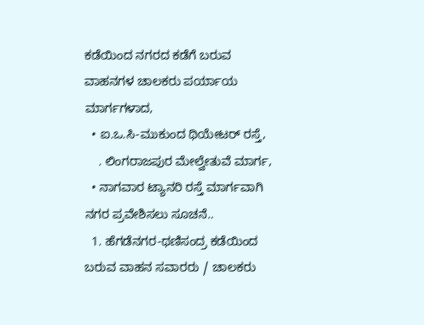ಕಡೆಯಿಂದ ನಗರದ ಕಡೆಗೆ ಬರುವ ವಾಹನಗಳ ಚಾಲಕರು ಪರ್ಯಾಯ ಮಾರ್ಗಗಳಾದ,
  • ಐ.ಒ.ಸಿ-ಮುಕುಂದ ಥಿಯೇಟರ್ ರಸ್ತೆ,
    . ಲಿಂಗರಾಜಪುರ ಮೇಲ್ವೇತುವೆ ಮಾರ್ಗ,
  • ನಾಗವಾರ ಟ್ಯಾನರಿ ರಸ್ತೆ ಮಾರ್ಗವಾಗಿ ನಗರ ಪ್ರವೇಶಿಸಲು ಸೂಚನೆ..
  1. ಹೆಗಡೆನಗರ-ಥಣಿಸಂದ್ರ ಕಡೆಯಿಂದ ಬರುವ ವಾಹನ ಸವಾರರು / ಚಾಲಕರು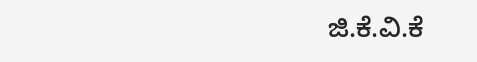ಜಿ.ಕೆ.ವಿ.ಕೆ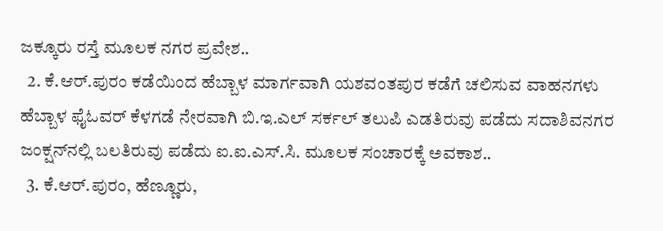ಜಕ್ಕೂರು ರಸ್ತೆ ಮೂಲಕ ನಗರ ಪ್ರವೇಶ..
  2. ಕೆ.ಆರ್.ಪುರಂ ಕಡೆಯಿಂದ ಹೆಬ್ಬಾಳ ಮಾರ್ಗವಾಗಿ ಯಶವಂತಪುರ ಕಡೆಗೆ ಚಲಿಸುವ ವಾಹನಗಳು ಹೆಬ್ಬಾಳ ಫೈಓವ‌ರ್ ಕೆಳಗಡೆ ನೇರವಾಗಿ ಬಿ.ಇ.ಎಲ್ ಸರ್ಕಲ್ ತಲುಪಿ ಎಡತಿರುವು ಪಡೆದು ಸದಾಶಿವನಗರ ಜಂಕ್ಷನ್‌ನಲ್ಲಿ ಬಲತಿರುವು ಪಡೆದು ಐ.ಐ.ಎಸ್.ಸಿ. ಮೂಲಕ ಸಂಚಾರಕ್ಕೆ ಅವಕಾಶ..
  3. ಕೆ.ಆ‌ರ್.ಪುರಂ, ಹೆಣ್ಣೂರು,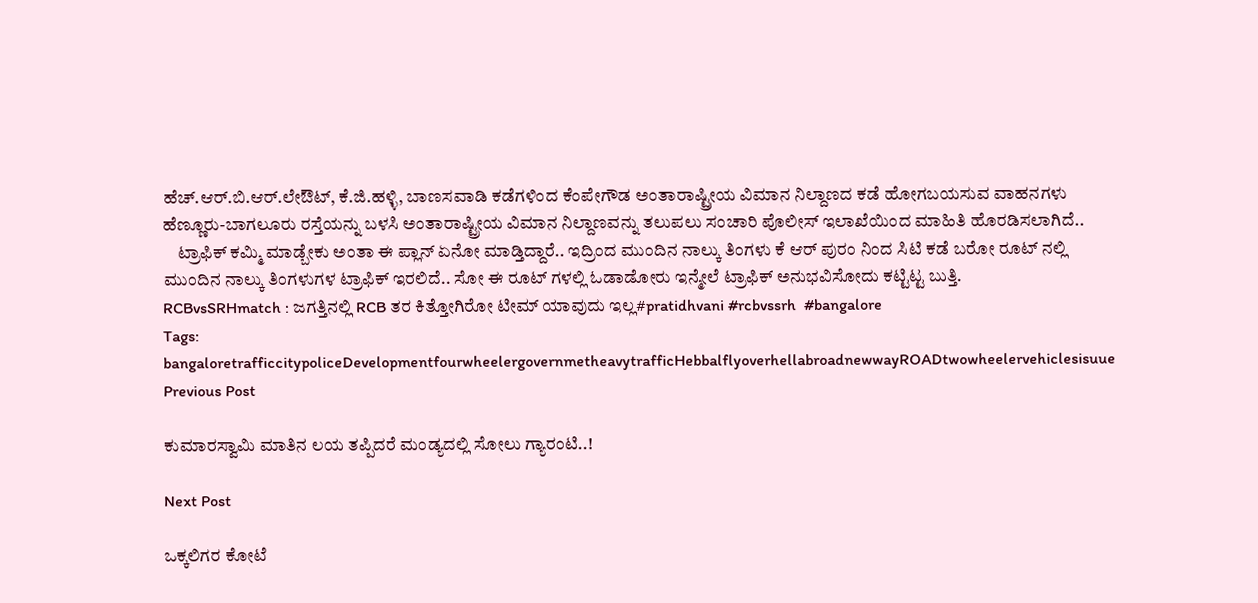ಹೆಚ್.ಆರ್.ಬಿ.ಆರ್.ಲೇಔಟ್, ಕೆ.ಜಿ.ಹಳ್ಳಿ, ಬಾಣಸವಾಡಿ ಕಡೆಗಳಿಂದ ಕೆಂಪೇಗೌಡ ಅಂತಾರಾಷ್ಟ್ರೀಯ ವಿಮಾನ ನಿಲ್ದಾಣದ ಕಡೆ ಹೋಗಬಯಸುವ ವಾಹನಗಳು ಹೆಣ್ಣೂರು-ಬಾಗಲೂರು ರಸ್ತೆಯನ್ನು ಬಳಸಿ ಅಂತಾರಾಷ್ಟ್ರೀಯ ವಿಮಾನ ನಿಲ್ದಾಣವನ್ನು ತಲುಪಲು ಸಂಚಾರಿ ಪೊಲೀಸ್ ಇಲಾಖೆಯಿಂದ ಮಾಹಿತಿ ಹೊರಡಿಸಲಾಗಿದೆ..
    ಟ್ರಾಫಿಕ್ ಕಮ್ಮಿ ಮಾಡ್ಬೇಕು ಅಂತಾ ಈ ಪ್ಲಾನ್ ಏನೋ ಮಾಡ್ತಿದ್ದಾರೆ.. ಇದ್ರಿಂದ ಮುಂದಿನ ನಾಲ್ಕು ತಿಂಗಳು ಕೆ ಆರ್ ಪುರಂ ನಿಂದ ಸಿಟಿ ಕಡೆ ಬರೋ ರೂಟ್ ನಲ್ಲಿ ಮುಂದಿನ ನಾಲ್ಕು ತಿಂಗಳುಗಳ ಟ್ರಾಫಿಕ್ ಇರಲಿದೆ.. ಸೋ ಈ ರೂಟ್ ಗಳಲ್ಲಿ ಓಡಾಡೋರು ಇನ್ಮೇಲೆ ಟ್ರಾಫಿಕ್ ಅನುಭವಿಸೋದು ಕಟ್ಟಿಟ್ಟ ಬುತ್ತಿ.
RCBvsSRHmatch : ಜಗತ್ತಿನಲ್ಲಿ RCB ತರ ಕಿತ್ತೋಗಿರೋ ಟೀಮ್ ಯಾವುದು ಇಲ್ಲ#pratidhvani #rcbvssrh  #bangalore
Tags: bangaloretrafficcitypoliceDevelopmentfourwheelergovernmetheavytrafficHebbalflyoverhellabroadnewwayROADtwowheelervehiclesisuue
Previous Post

ಕುಮಾರಸ್ವಾಮಿ ಮಾತಿನ ಲಯ ತಪ್ಪಿದರೆ ಮಂಡ್ಯದಲ್ಲಿ ಸೋಲು ಗ್ಯಾರಂಟಿ..!

Next Post

ಒಕ್ಕಲಿಗರ ಕೋಟೆ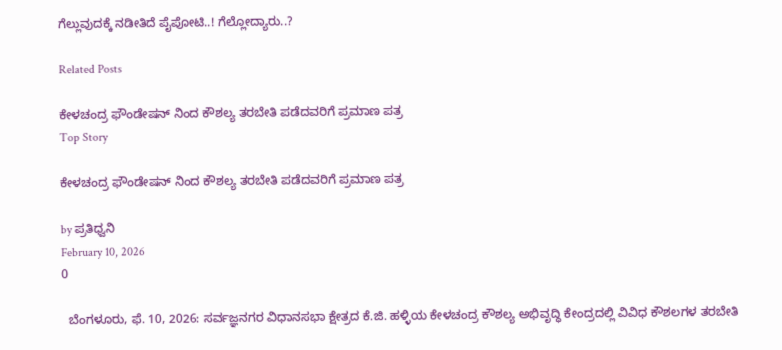ಗೆಲ್ಲುವುದಕ್ಕೆ ನಡೀತಿದೆ ಪೈಪೋಟಿ..! ಗೆಲ್ಲೋದ್ಯಾರು..?

Related Posts

ಕೇಳಚಂದ್ರ ಫೌಂಡೇಷನ್‌ ನಿಂದ ಕೌಶಲ್ಯ ತರಬೇತಿ ಪಡೆದವರಿಗೆ ಪ್ರಮಾಣ ಪತ್ರ
Top Story

ಕೇಳಚಂದ್ರ ಫೌಂಡೇಷನ್‌ ನಿಂದ ಕೌಶಲ್ಯ ತರಬೇತಿ ಪಡೆದವರಿಗೆ ಪ್ರಮಾಣ ಪತ್ರ

by ಪ್ರತಿಧ್ವನಿ
February 10, 2026
0

  ಬೆಂಗಳೂರು, ಫೆ. 10, 2026: ಸರ್ವಜ್ಞನಗರ ವಿಧಾನಸಭಾ ಕ್ಷೇತ್ರದ ಕೆ.ಜಿ. ಹಳ್ಳಿಯ ಕೇಳಚಂದ್ರ ಕೌಶಲ್ಯ ಅಭಿವೃದ್ಧಿ ಕೇಂದ್ರದಲ್ಲಿ ವಿವಿಧ ಕೌಶಲಗಳ ತರಬೇತಿ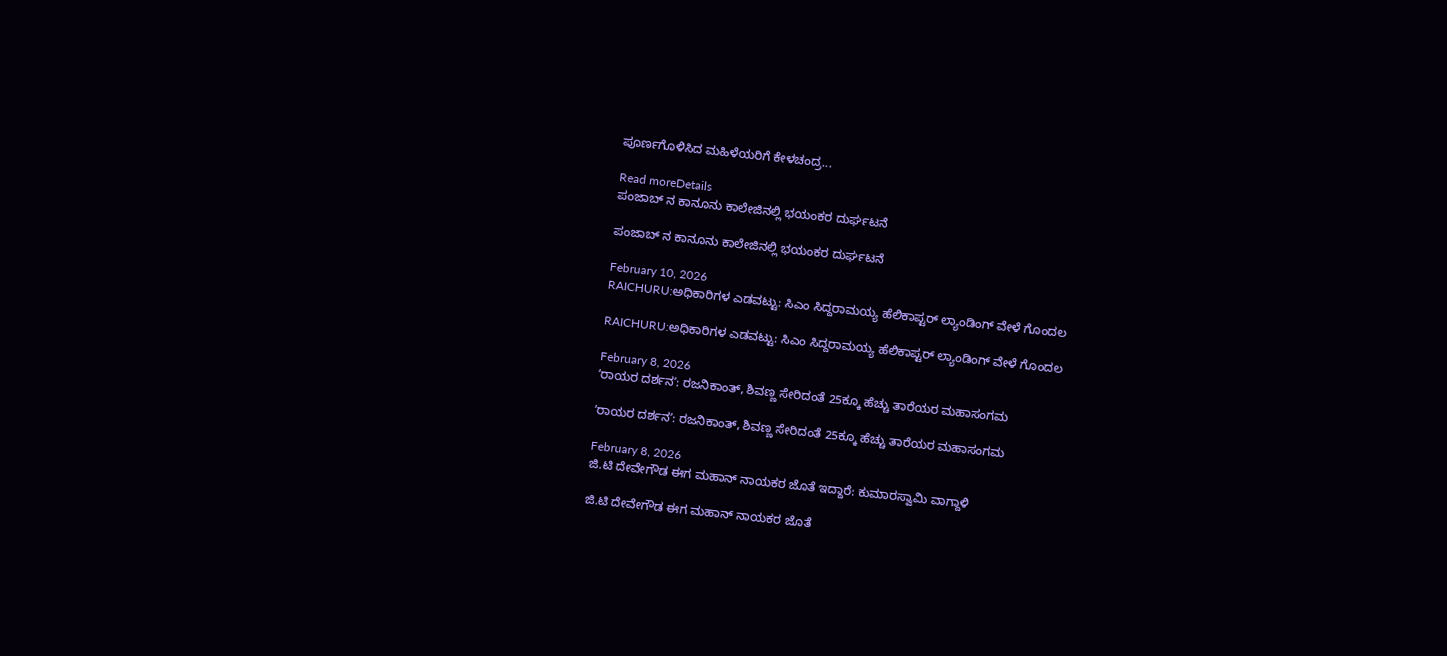ಪೂರ್ಣಗೊಳಿಸಿದ ಮಹಿಳೆಯರಿಗೆ ಕೇಳಚಂದ್ರ...

Read moreDetails
ಪಂಜಾಬ್ ನ ಕಾನೂನು ಕಾಲೇಜಿನಲ್ಲಿ ಭಯಂಕರ ದುರ್ಘಟನೆ

ಪಂಜಾಬ್ ನ ಕಾನೂನು ಕಾಲೇಜಿನಲ್ಲಿ ಭಯಂಕರ ದುರ್ಘಟನೆ

February 10, 2026
RAICHURU:ಅಧಿಕಾರಿಗಳ ಎಡವಟ್ಟು: ಸಿಎಂ ಸಿದ್ದರಾಮಯ್ಯ ಹೆಲಿಕಾಪ್ಟರ್ ಲ್ಯಾಂಡಿಂಗ್ ವೇಳೆ ಗೊಂದಲ

RAICHURU:ಅಧಿಕಾರಿಗಳ ಎಡವಟ್ಟು: ಸಿಎಂ ಸಿದ್ದರಾಮಯ್ಯ ಹೆಲಿಕಾಪ್ಟರ್ ಲ್ಯಾಂಡಿಂಗ್ ವೇಳೆ ಗೊಂದಲ

February 8, 2026
ʼರಾಯರ ದರ್ಶನʼ: ರಜನಿಕಾಂತ್, ಶಿವಣ್ಣ ಸೇರಿದಂತೆ 25ಕ್ಕೂ ಹೆಚ್ಚು ತಾರೆಯರ ಮಹಾಸಂಗಮ

ʼರಾಯರ ದರ್ಶನʼ: ರಜನಿಕಾಂತ್, ಶಿವಣ್ಣ ಸೇರಿದಂತೆ 25ಕ್ಕೂ ಹೆಚ್ಚು ತಾರೆಯರ ಮಹಾಸಂಗಮ

February 8, 2026
ಜಿ.ಟಿ ದೇವೇಗೌಡ ಈಗ ಮಹಾನ್ ನಾಯಕರ ಜೊತೆ ಇದ್ದಾರೆ: ಕುಮಾರಸ್ವಾಮಿ ವಾಗ್ದಾಳಿ

ಜಿ.ಟಿ ದೇವೇಗೌಡ ಈಗ ಮಹಾನ್ ನಾಯಕರ ಜೊತೆ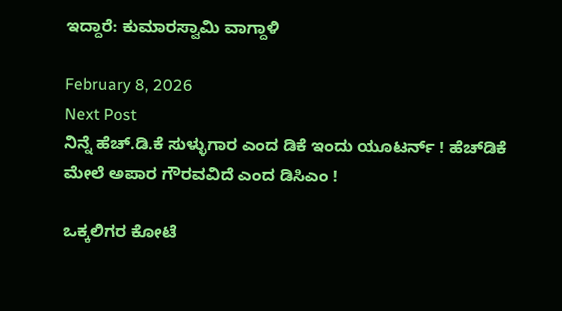ಇದ್ದಾರೆ: ಕುಮಾರಸ್ವಾಮಿ ವಾಗ್ದಾಳಿ

February 8, 2026
Next Post
ನಿನ್ನೆ ಹೆಚ್.ಡಿ.ಕೆ ಸುಳ್ಳುಗಾರ ಎಂದ ಡಿಕೆ ಇಂದು ಯೂಟರ್ನ್ ! ಹೆಚ್‌ಡಿಕೆ ಮೇಲೆ ಅಪಾರ ಗೌರವವಿದೆ ಎಂದ ಡಿಸಿಎಂ !

ಒಕ್ಕಲಿಗರ ಕೋಟೆ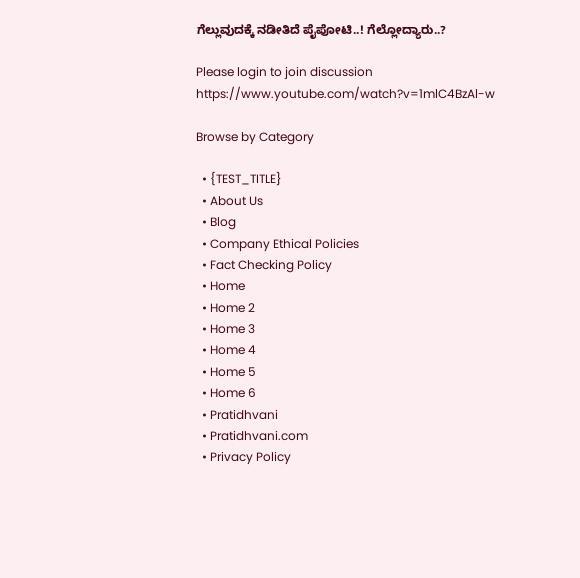ಗೆಲ್ಲುವುದಕ್ಕೆ ನಡೀತಿದೆ ಪೈಪೋಟಿ..! ಗೆಲ್ಲೋದ್ಯಾರು..?

Please login to join discussion
https://www.youtube.com/watch?v=1mlC4BzAl-w

Browse by Category

  • {TEST_TITLE}
  • About Us
  • Blog
  • Company Ethical Policies
  • Fact Checking Policy
  • Home
  • Home 2
  • Home 3
  • Home 4
  • Home 5
  • Home 6
  • Pratidhvani
  • Pratidhvani.com
  • Privacy Policy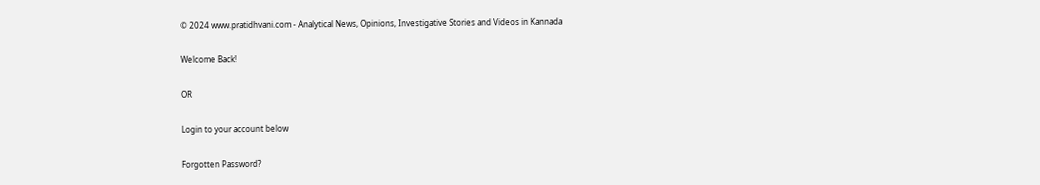© 2024 www.pratidhvani.com - Analytical News, Opinions, Investigative Stories and Videos in Kannada

Welcome Back!

OR

Login to your account below

Forgotten Password?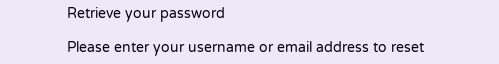Retrieve your password

Please enter your username or email address to reset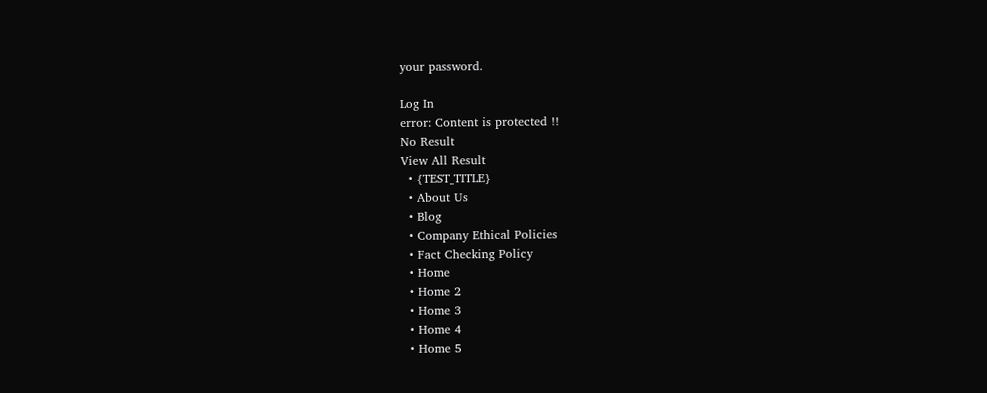your password.

Log In
error: Content is protected !!
No Result
View All Result
  • {TEST_TITLE}
  • About Us
  • Blog
  • Company Ethical Policies
  • Fact Checking Policy
  • Home
  • Home 2
  • Home 3
  • Home 4
  • Home 5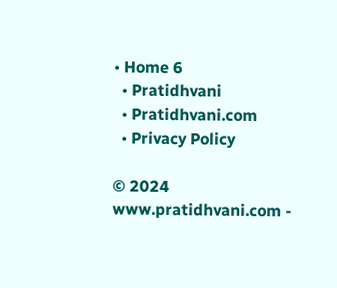• Home 6
  • Pratidhvani
  • Pratidhvani.com
  • Privacy Policy

© 2024 www.pratidhvani.com -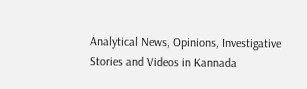Analytical News, Opinions, Investigative Stories and Videos in Kannada